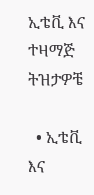ኢቴቪ እና ተዛማጅ ትዝታዎቼ

  • ኢቴቪ እና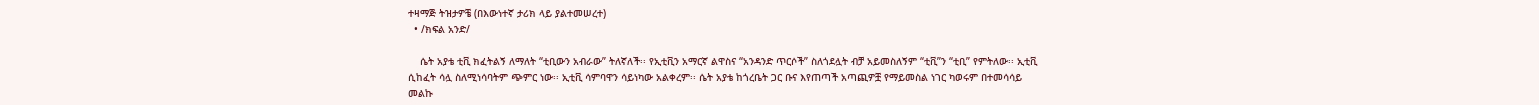ተዛማጅ ትዝታዎቼ (በእውነተኛ ታሪክ ላይ ያልተመሠረተ)
  • /ክፍል አንድ/

    ሴት አያቴ ቲቪ ክፈትልኝ ለማለት “ቲቢውን አብራው” ትለኛለች፡፡ የኢቲቪን አማርኛ ልዋስና “አንዳንድ ጥርሶች” ስለጎደሏት ብቻ አይመስለኝም “ቲቪ”ን “ቲቢ” የምትለው፡፡ ኢቲቪ ሲከፈት ሳሏ ስለሚነሳባትም ጭምር ነው፡፡ ኢቲቪ ሳምባዋን ሳይነካው አልቀረም፡፡ ሴት አያቴ ከጎረቤት ጋር ቡና እየጠጣች አጣጪዎቿ የማይመስል ነገር ካወሩም በተመሳሳይ መልኩ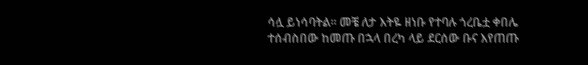ሳሏ ይነሳባትል፡፡ መቼ ለታ እትዬ ዘነቡ የተባሉ ጎረቤቷ ቀበሌ ተሰብስበው ከመጡ በኋላ በረካ ላይ ደርሰው ቡና እየጠጡ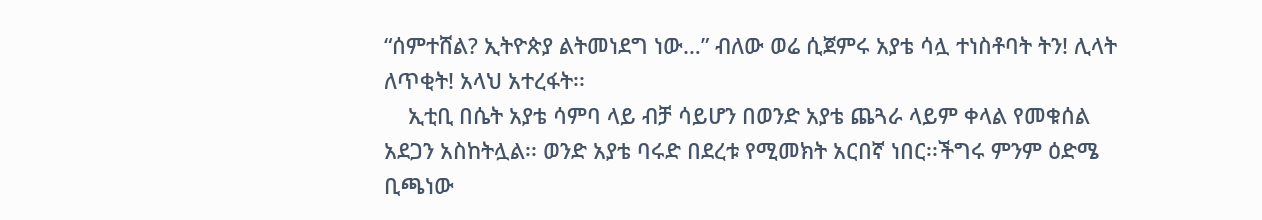“ሰምተሸል? ኢትዮጵያ ልትመነደግ ነው…” ብለው ወሬ ሲጀምሩ አያቴ ሳሏ ተነስቶባት ትን! ሊላት ለጥቂት! አላህ አተረፋት፡፡
    ኢቲቢ በሴት አያቴ ሳምባ ላይ ብቻ ሳይሆን በወንድ አያቴ ጨጓራ ላይም ቀላል የመቁሰል አደጋን አስከትሏል፡፡ ወንድ አያቴ ባሩድ በደረቱ የሚመክት አርበኛ ነበር፡፡ችግሩ ምንም ዕድሜ ቢጫነው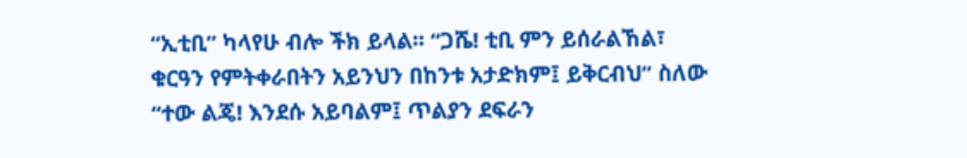“ኢቲቢ” ካላየሁ ብሎ ችክ ይላል፡፡ “ጋሼ! ቲቢ ምን ይሰራልኸል፣ ቁርዓን የምትቀራበትን አይንህን በከንቱ አታድክም፤ ይቅርብህ” ስለው “ተው ልጄ! እንደሱ አይባልም፤ ጥልያን ደፍራን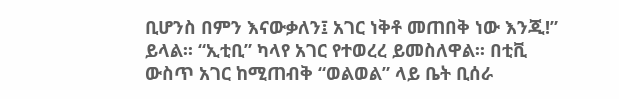ቢሆንስ በምን እናውቃለን፤ አገር ነቅቶ መጠበቅ ነው እንጂ!” ይላል፡፡ “ኢቲቢ” ካላየ አገር የተወረረ ይመስለዋል፡፡ በቲቪ ውስጥ አገር ከሚጠብቅ “ወልወል” ላይ ቤት ቢሰራ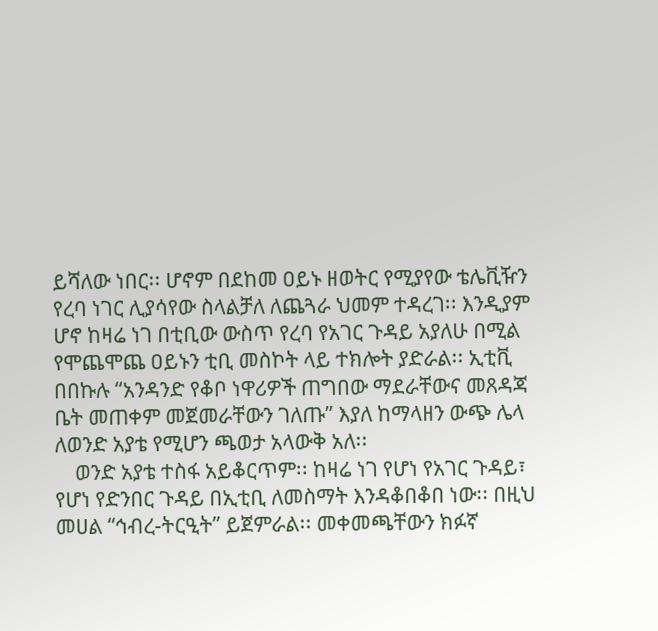ይሻለው ነበር፡፡ ሆኖም በደከመ ዐይኑ ዘወትር የሚያየው ቴሌቪዥን የረባ ነገር ሊያሳየው ስላልቻለ ለጨጓራ ህመም ተዳረገ፡፡ እንዲያም ሆኖ ከዛሬ ነገ በቲቢው ውስጥ የረባ የአገር ጉዳይ አያለሁ በሚል የሞጨሞጨ ዐይኑን ቲቢ መስኮት ላይ ተክሎት ያድራል፡፡ ኢቲቪ በበኩሉ “አንዳንድ የቆቦ ነዋሪዎች ጠግበው ማደራቸውና መጸዳጃ ቤት መጠቀም መጀመራቸውን ገለጡ” እያለ ከማላዘን ውጭ ሌላ ለወንድ አያቴ የሚሆን ጫወታ አላውቅ አለ፡፡
    ወንድ አያቴ ተስፋ አይቆርጥም፡፡ ከዛሬ ነገ የሆነ የአገር ጉዳይ፣ የሆነ የድንበር ጉዳይ በኢቲቢ ለመስማት እንዳቆበቆበ ነው፡፡ በዚህ መሀል “ኅብረ-ትርዒት” ይጀምራል፡፡ መቀመጫቸውን ክፉኛ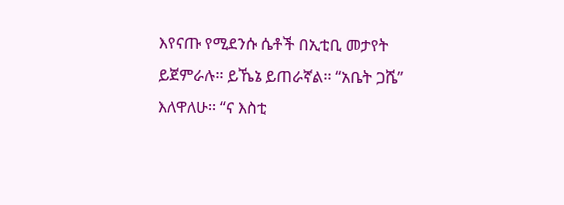እየናጡ የሚደንሱ ሴቶች በኢቲቢ መታየት ይጀምራሉ፡፡ ይኼኔ ይጠራኛል፡፡ “አቤት ጋሼ” እለዋለሁ፡፡ “ና እስቲ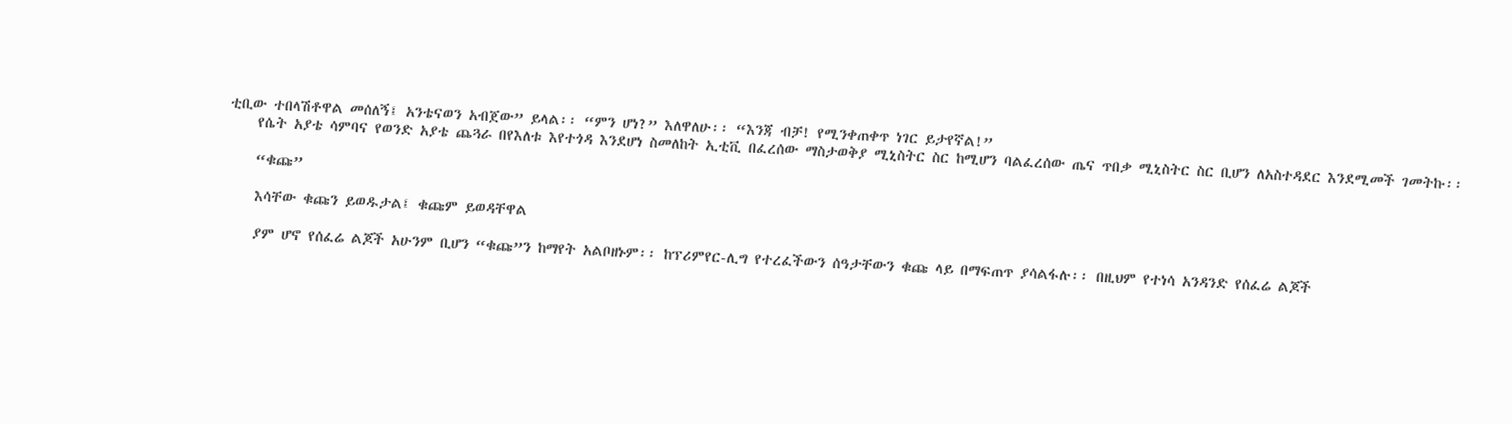ቲቢው ተበላሽቶዋል መሰለኝ፤ አንቴናወን አብጀው” ይላል፡፡ “ምን ሆነ?” እለዋለሁ፡፡ “እንጃ ብቻ! የሚንቀጠቀጥ ነገር ይታየኛል!”
    የሴት አያቴ ሳምባና የወንድ አያቴ ጨጓራ በየእለቱ እየተጎዳ እንደሆነ ስመለከት ኢቲቪ በፈረሰው ማስታወቅያ ሚኒስትር ስር ከሚሆን ባልፈረሰው ጤና ጥበቃ ሚኒስትር ስር ቢሆን ለአስተዳደር እንደሚመች ገመትኩ፡፡

    “ቁጩ”

    እሳቸው ቁጩን ይወዱታል፤ ቁጩም ይወዳቸዋል

    ያም ሆኖ የሰፈሬ ልጆች አሁንም ቢሆን “ቁጩ”ን ከማየት አልቦዘኑም፡፡ ከፕሪምየር-ሊግ የተረፈችውን ሰዓታቸውን ቁጩ ላይ በማፍጠጥ ያሳልፋሉ፡፡ በዚህም የተነሳ አንዳንድ የሰፈሬ ልጆች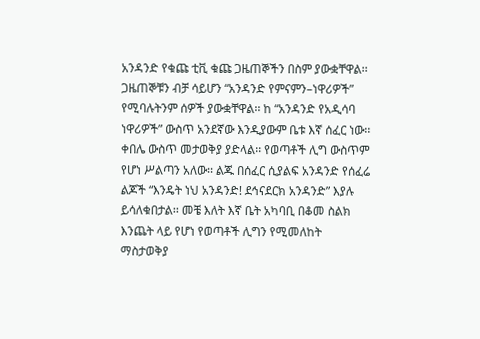አንዳንድ የቁጩ ቲቪ ቁጩ ጋዜጠኞችን በስም ያውቋቸዋል፡፡ ጋዜጠኞቹን ብቻ ሳይሆን “አንዳንድ የምናምን–ነዋሪዎች” የሚባሉትንም ሰዎች ያውቋቸዋል፡፡ ከ “አንዳንድ የአዲሳባ ነዋሪዎች” ውስጥ አንደኛው እንዲያውም ቤቱ እኛ ሰፈር ነው፡፡ ቀበሌ ውስጥ መታወቅያ ያድላል፡፡ የወጣቶች ሊግ ውስጥም የሆነ ሥልጣን አለው፡፡ ልጁ በሰፈር ሲያልፍ አንዳንድ የሰፈሬ ልጆች “እንዴት ነህ አንዳንድ! ደኅናደርክ አንዳንድ” እያሉ ይሳለቁበታል፡፡ መቼ እለት እኛ ቤት አካባቢ በቆመ ስልክ እንጨት ላይ የሆነ የወጣቶች ሊግን የሚመለከት ማስታወቅያ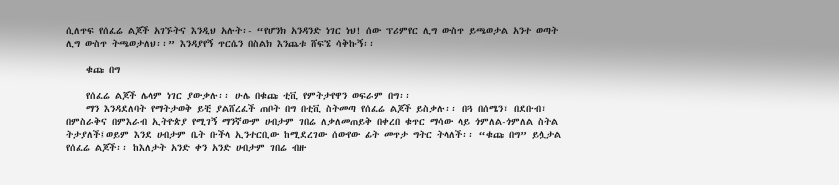ሲለጥፍ የሰፈሬ ልጆች አገኙትና እንዲህ አሉት፡- “የሆንክ አንዳንድ ነገር ነህ! ሰው ፕሪምየር ሊግ ውስጥ ይጫወታል አንተ ወጣት ሊግ ውስጥ ትጫወታለህ፡፡” እንዳያየኝ ጥርሴን በስልክ እንጨቱ ሸፍኜ ሳቅኩኝ፡፡

    ቁጩ በግ

    የሰፈሬ ልጆች ሌላም ነገር ያውቃሉ፡፡ ሁሌ በቁጩ ቲቪ የምትታየዋን ወፍራም በግ፡፡
    ማን እንዳደለባት የማትታወቅ ይቺ ያልሸረፈች ጠቦት በግ በቲቪ ስትመጣ የሰፈሬ ልጆች ይስቃሉ፡፡ በጓ በሰሜን፣ በደቡብ፣ በምስራቅና በምእራብ ኢትዮጵያ የሚገኝ ማንኛውም ሀብታም ገበሬ ለቃለመጠይቅ በቀረበ ቁጥር ማሳው ላይ ጎምለል-ጎምለል ስትል ትታያለች፤ወይም እንደ ሀብታም ቤት ቡችላ ኢንተርቢው ከሚደረገው ሰውየው ፊት መጥታ ግትር ትላለች፡፡ “ቁጩ በግ” ይሏታል የሰፈሬ ልጆች፡፡ ከእለታት አንድ ቀን አንድ ሀብታም ገበሬ ብዙ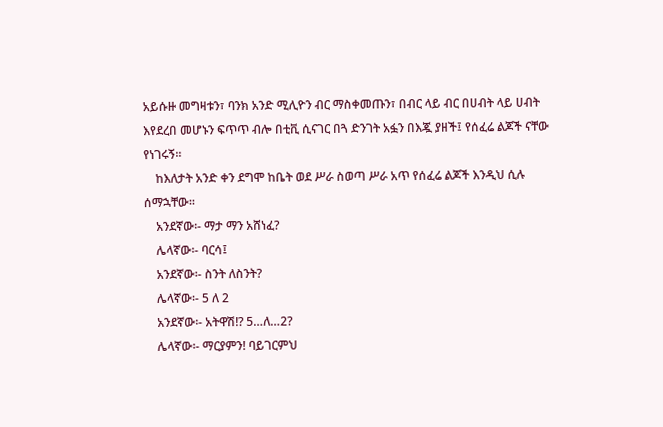አይሱዙ መግዛቱን፣ ባንክ አንድ ሚሊዮን ብር ማስቀመጡን፣ በብር ላይ ብር በሀብት ላይ ሀብት እየደረበ መሆኑን ፍጥጥ ብሎ በቲቪ ሲናገር በጓ ድንገት አፏን በእጇ ያዘች፤ የሰፈሬ ልጆች ናቸው የነገሩኝ፡፡
    ከእለታት አንድ ቀን ደግሞ ከቤት ወደ ሥራ ስወጣ ሥራ አጥ የሰፈሬ ልጆች እንዲህ ሲሉ ሰማኋቸው፡፡
    አንደኛው፡- ማታ ማን አሸነፈ?
    ሌላኛው፡- ባርሳ፤
    አንደኛው፡- ስንት ለስንት?
    ሌላኛው፡- 5 ለ 2
    አንደኛው፡- አትዋሽ!? 5…ለ…2?
    ሌላኛው፡- ማርያምን! ባይገርምህ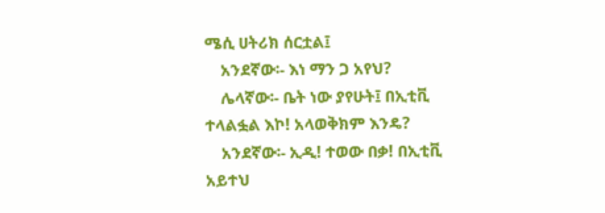ሜሲ ሀትሪክ ሰርቷል፤
    አንደኛው፡- እነ ማን ጋ አየህ?
    ሌላኛው፡- ቤት ነው ያየሁት፤ በኢቲቪ ተላልፏል እኮ! አላወቅክም እንዴ?
    አንደኛው፡- ኢዲ! ተወው በቃ! በኢቲቪ አይተህ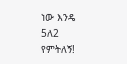ነው እንዴ 5ለ2 የምትለኝ!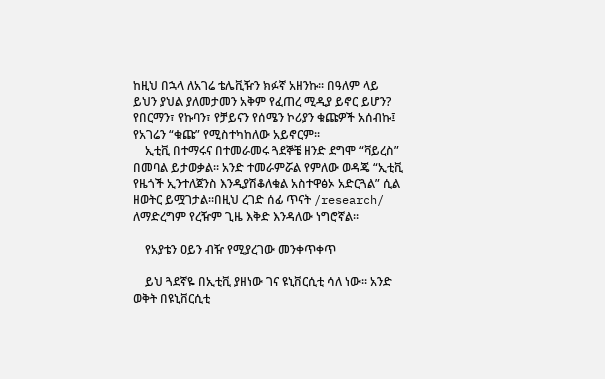ከዚህ በኋላ ለአገሬ ቴሌቪዥን ክፉኛ አዘንኩ፡፡ በዓለም ላይ ይህን ያህል ያለመታመን አቅም የፈጠረ ሚዲያ ይኖር ይሆን? የበርማን፣ የኩባን፣ የቻይናን የሰሜን ኮሪያን ቁጩዎች አሰብኩ፤ የአገሬን “ቁጩ” የሚስተካከለው አይኖርም፡፡
    ኢቲቪ በተማሩና በተመራመሩ ጓደኞቼ ዘንድ ደግሞ “ቫይረስ” በመባል ይታወቃል፡፡ አንድ ተመራምሯል የምለው ወዳጄ “ኢቲቪ የዜጎች ኢንተለጀንስ እንዲያሽቆለቁል አስተዋፅኦ አድርጓል” ሲል ዘወትር ይሟገታል፡፡በዚህ ረገድ ሰፊ ጥናት /research/ ለማድረግም የረዥም ጊዜ እቅድ እንዳለው ነግሮኛል፡፡

    የአያቴን ዐይን ብዥ የሚያረገው መንቀጥቀጥ

    ይህ ጓደኛዬ በኢቲቪ ያዘነው ገና ዩኒቨርሲቲ ሳለ ነው፡፡ አንድ ወቅት በዩኒቨርሲቲ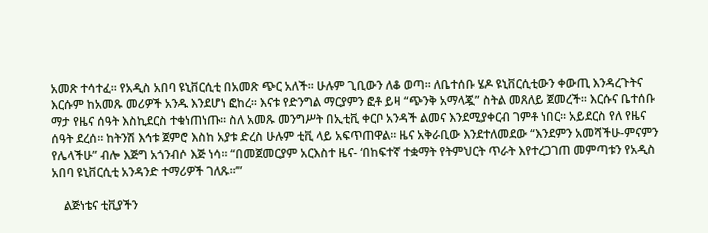አመጽ ተሳተፈ፡፡ የአዲስ አበባ ዩኒቨርሲቲ በአመጽ ጭር አለች፡፡ ሁሉም ጊቢውን ለቆ ወጣ፡፡ ለቤተሰቡ ሄዶ ዩኒቨርሲቲውን ቀውጢ እንዳረጉትና እርሱም ከአመጹ መሪዎች አንዱ እንደሆነ ፎከረ፡፡ እናቱ የድንግል ማርያምን ፎቶ ይዛ “ጭንቅ አማላጇ” ስትል መጸለይ ጀመረች፡፡ እርሱና ቤተሰቡ ማታ የዜና ሰዓት እስኪደርስ ተቁነጠነጡ፡፡ ስለ አመጹ መንግሥት በኢቲቪ ቀርቦ አንዳች ልመና እንደሚያቀርብ ገምቶ ነበር፡፡ አይደርስ የለ የዜና ሰዓት ደረሰ፡፡ ከትንሽ እኅቱ ጀምሮ እስከ አያቱ ድረስ ሁሉም ቲቪ ላይ አፍጥጠዋል፡፡ ዜና አቅራቢው እንደተለመደው “እንደምን አመሻችሁ-ምናምን የሌላችሁ” ብሎ እጅግ አጎንብሶ እጅ ነሳ፡፡ “በመጀመርያም አርእስተ ዜና- ‘በከፍተኛ ተቋማት የትምህርት ጥራት እየተረጋገጠ መምጣቱን የአዲስ አበባ ዩኒቨርሲቲ አንዳንድ ተማሪዎች ገለጹ፡፡’”

    ልጅነቴና ቲቪያችን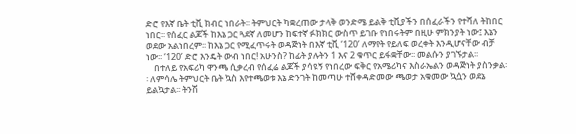ድሮ የእኛ ቤት ቲቪ ክብር ነበራት፡፡ ትምህርት ካቋረጠው ታላቅ ወንድሜ ይልቅ ቲቪያችን በሰፈራችን የተሻለ ትከበር ነበር፡፡ የሰፈር ልጆች ከእኔ ጋር ጓደኛ ለመሆን ከፍተኛ ፉክክር ውስጥ ይገቡ የነበሩትም በዚሁ ምክንያት ነው፤ እኔን ወደው አልነበረም፡፡ ከእኔ ጋር የሚፈጥሩት ወዳጅነት በእኛ ቲቪ ‘120’ ለማየት የይለፍ ወረቀት እንዲሆናቸው ብቻ ነው፡፡ ‘120’ ድሮ እንዴት ውብ ነበር! አሁንስ? ከፊት ያሉትን 1 እና 2 ቁጥር ይፋቋቸው፡፡ መልሱን ያገኙታል፡፡
    በተለይ የአፍሪካ ዋንጫ ሲቃረብ የሰፈሬ ልጆች ያሳዩኝ የነበረው ፍቅር የአሜሪካና እስራኤልን ወዳጅነት ያስንቃል፡፡ ለምሳሌ ትምህርት ቤት ኳስ እየተጫወቱ እኔ ድንገት ከመጣሁ ተሸቀዳድመው ጫወታ አቁመው ኳሷን ወደኔ ይልኳታል፡፡ ትንሽ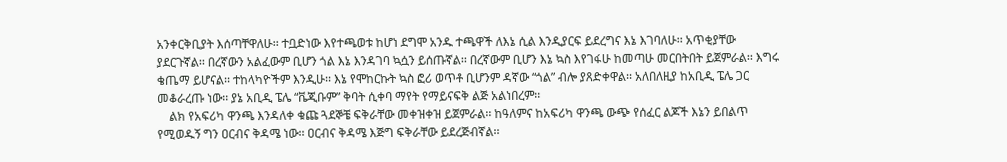አንቀርቅቢያት እሰጣቸዋለሁ፡፡ ተቧድነው እየተጫወቱ ከሆነ ደግሞ አንዱ ተጫዋች ለእኔ ሲል እንዲያርፍ ይደረግና እኔ እገባለሁ፡፡ አጥቂያቸው ያደርጉኛል፡፡ በረኛውን አልፈውም ቢሆን ጎል እኔ እንዳገባ ኳሷን ይሰጡኛል፡፡ በረኛውም ቢሆን እኔ ኳስ እየገፋሁ ከመጣሁ መርበትበት ይጀምራል፡፡ እግሩ ቄጤማ ይሆናል፡፡ ተከላካዮችም እንዲሁ፡፡ እኔ የሞከርኩት ኳስ ፎሪ ወጥቶ ቢሆንም ዳኛው “ጎል” ብሎ ያጸድቀዋል፡፡ አለበለዚያ ከአቢዲ ፔሌ ጋር መቆራረጡ ነው፡፡ ያኔ አቢዲ ፔሌ “ቬጂቡም” ቅባት ሲቀባ ማየት የማይናፍቅ ልጅ አልነበረም፡፡
    ልክ የአፍሪካ ዋንጫ እንዳለቀ ቁጩ ጓደኞቼ ፍቅራቸው መቀዝቀዝ ይጀምራል፡፡ ከዓለምና ከአፍሪካ ዋንጫ ውጭ የሰፈር ልጆች እኔን ይበልጥ የሚወዱኝ ግን ዐርብና ቅዳሜ ነው፡፡ ዐርብና ቅዳሜ እጅግ ፍቅራቸው ይደረጅብኛል፡፡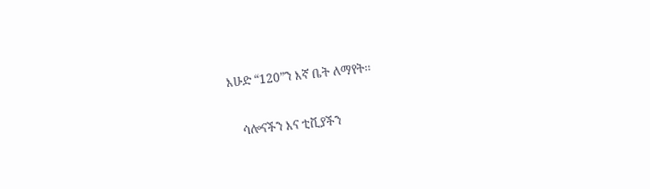እሁድ “120”ን እኛ ቤት ለማየት፡፡

    ሳሎናችን እና ቲቪያችን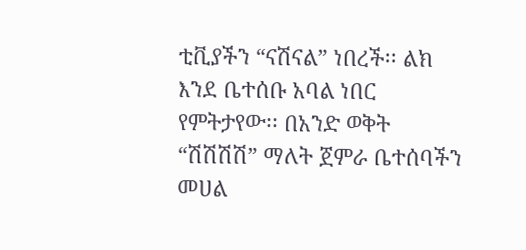ቲቪያችን “ናሽናል” ነበረች፡፡ ልክ እንደ ቤተሰቡ አባል ነበር የምትታየው፡፡ በአንድ ወቅት “ሽሽሽሽ” ማለት ጀምራ ቤተሰባችን መሀል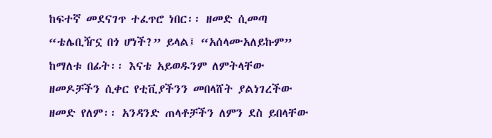ከፍተኛ መደናገጥ ተፈጥሮ ነበር፡፡ ዘመድ ሲመጣ “ቴሌቢዥኗ በጎ ሆነች?” ይላል፤ “አሰላሙአለይኩም” ከማለቱ በፊት፡፡ እናቴ አይወዱንም ለምትላቸው ዘመዶቻችን ሲቀር የቲቪያችንን መበላሸት ያልነገረችው ዘመድ የለም፡፡ አንዳንድ ጠላቶቻችን ለምን ደስ ይበላቸው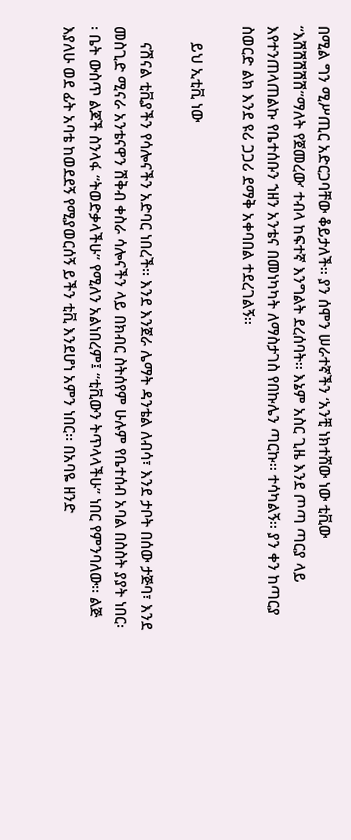በሚል ግን ሚሥጢር አድርጋባቸው ቆይታለች፡፡ ያን ሰሞን ሠራተኛችን ‘አንቺ ነክተሸው ነው ቲቪው “እሽሽሽሽሽ”ማለት የጀመረው’ ተብላ ከፍተኛ እንግልት ደረሰባት፡፡ እኔም አስር ጊዜ እንደ ጦጣ ጣርያ ላይ እየተንጠላጠልኩ የቤተሰቡን ኀዘን አንቴና በመነካካት ለማስታገስ የበኩሌን ጣርኩ፡፡ ተሳካልኝ፡፡ ያን ቀን ከጣርያ ስወርድ ልክ እንደ ዩሪ ጋጋሪ ደማቅ አቀባበል ተደረገልኝ፡፡

    ይህ ኢቲቪ ነው

    ናሽናል ቲቪያችን የሳሎናችን አድባር ነበረች፡፡ እንደ እንጀራ ሌማት ዳንቴል ለብሳ፣ እንደ ታቦት በሰው ታጅባ፣ እንደ መስጊድ ሚናራ አንቴናዋን ሽቅብ ቀስራ ሳሎናችን ላይ በክብር ስትሰየም ሁሉም የቤተሰብ አባል በስስት ያያት ነበር፡፡ ቤት ውስጥ ልጆች ስንላፋ “ትወድቃላችሁ” የሚለን አልነበረም፤ “ቲቪውን ትጥላላችሁ” ነበር የምንባለው፡፡ ልጅ እያለሁ ወደ ፊት አባቴ ከወደደኝ የሚያወርሰኝ ይችን ቲቪ እንደሆነ አምን ነበር፡፡ በአባዬ ዘንድ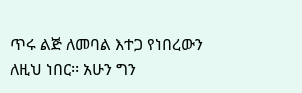ጥሩ ልጅ ለመባል እተጋ የነበረውን ለዚህ ነበር፡፡ አሁን ግን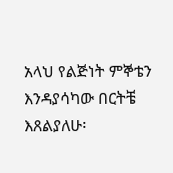አላህ የልጅነት ምኞቴን እንዳያሳካው በርትቼ እጸልያለሁ፡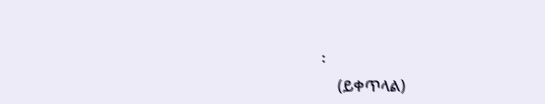፡
    (ይቀጥላል)